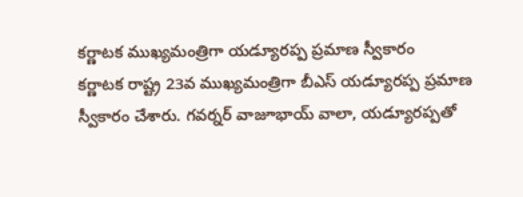కర్ణాటక ముఖ్యమంత్రిగా యడ్యూరప్ప ప్రమాణ స్వీకారం
కర్ణాటక రాష్ట్ర 23వ ముఖ్యమంత్రిగా బీఎస్ యడ్యూరప్ప ప్రమాణ స్వీకారం చేశారు. గవర్నర్ వాజూభాయ్ వాలా, యడ్యూరప్పతో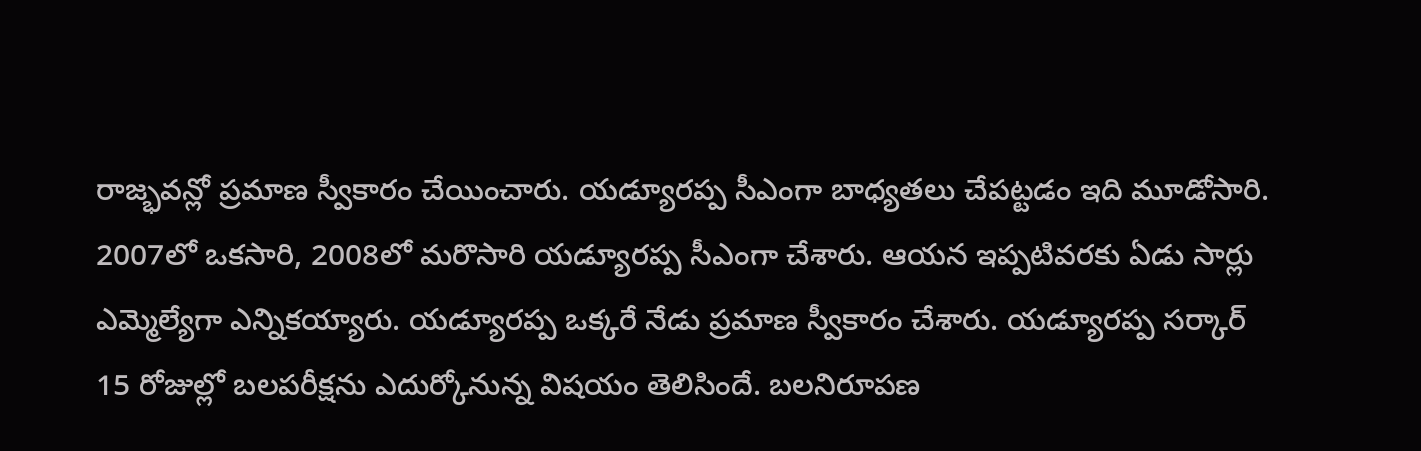రాజ్భవన్లో ప్రమాణ స్వీకారం చేయించారు. యడ్యూరప్ప సీఎంగా బాధ్యతలు చేపట్టడం ఇది మూడోసారి. 2007లో ఒకసారి, 2008లో మరొసారి యడ్యూరప్ప సీఎంగా చేశారు. ఆయన ఇప్పటివరకు ఏడు సార్లు ఎమ్మెల్యేగా ఎన్నికయ్యారు. యడ్యూరప్ప ఒక్కరే నేడు ప్రమాణ స్వీకారం చేశారు. యడ్యూరప్ప సర్కార్ 15 రోజుల్లో బలపరీక్షను ఎదుర్కోనున్న విషయం తెలిసిందే. బలనిరూపణ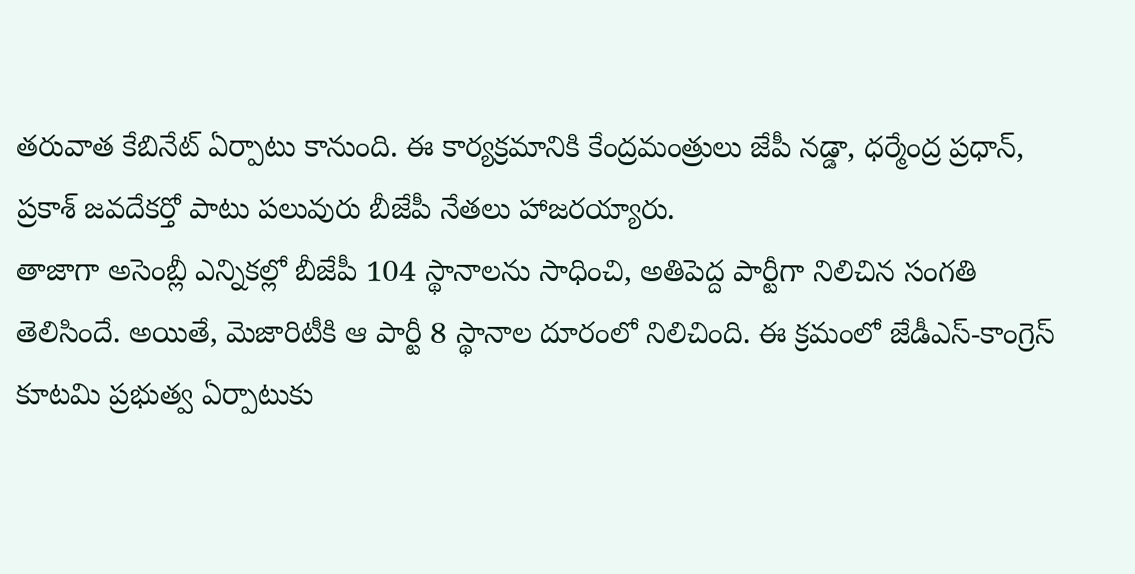తరువాత కేబినేట్ ఏర్పాటు కానుంది. ఈ కార్యక్రమానికి కేంద్రమంత్రులు జేపీ నడ్డా, ధర్మేంద్ర ప్రధాన్, ప్రకాశ్ జవదేకర్తో పాటు పలువురు బీజేపీ నేతలు హాజరయ్యారు.
తాజాగా అసెంబ్లీ ఎన్నికల్లో బీజేపీ 104 స్థానాలను సాధించి, అతిపెద్ద పార్టీగా నిలిచిన సంగతి తెలిసిందే. అయితే, మెజారిటీకి ఆ పార్టీ 8 స్థానాల దూరంలో నిలిచింది. ఈ క్రమంలో జేడీఎస్-కాంగ్రెస్ కూటమి ప్రభుత్వ ఏర్పాటుకు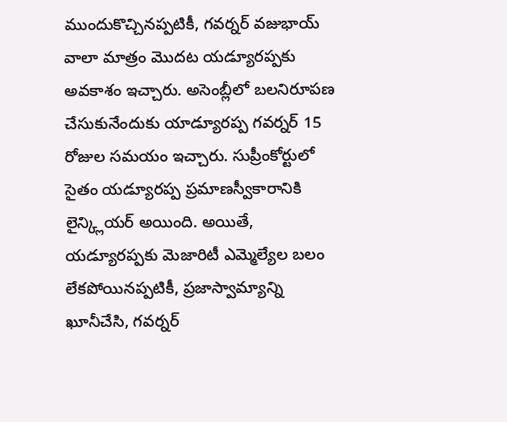ముందుకొచ్చినప్పటికీ, గవర్నర్ వజుభాయ్ వాలా మాత్రం మొదట యడ్యూరప్పకు అవకాశం ఇచ్చారు. అసెంబ్లీలో బలనిరూపణ చేసుకునేందుకు యాడ్యూరప్ప గవర్నర్ 15 రోజుల సమయం ఇచ్చారు. సుప్రీంకోర్టులో సైతం యడ్యూరప్ప ప్రమాణస్వీకారానికి లైన్క్లియర్ అయింది. అయితే, యడ్యూరప్పకు మెజారిటీ ఎమ్మెల్యేల బలం లేకపోయినప్పటికీ, ప్రజాస్వామ్యాన్ని ఖూనీచేసి, గవర్నర్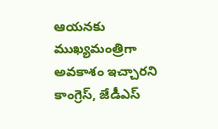ఆయనకు ముఖ్యమంత్రిగా అవకాశం ఇచ్చారని కాంగ్రెస్, జేడీఎస్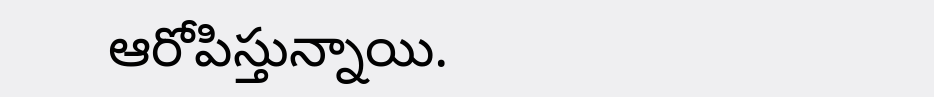ఆరోపిస్తున్నాయి.